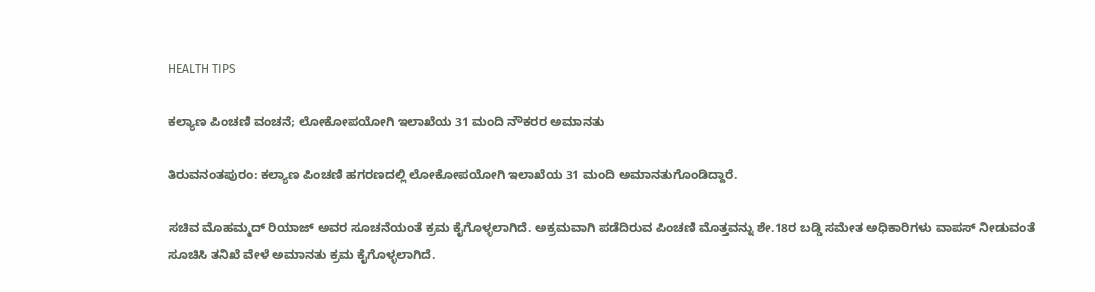HEALTH TIPS

ಕಲ್ಯಾಣ ಪಿಂಚಣಿ ವಂಚನೆ; ಲೋಕೋಪಯೋಗಿ ಇಲಾಖೆಯ 31 ಮಂದಿ ನೌಕರರ ಅಮಾನತು

ತಿರುವನಂತಪುರಂ: ಕಲ್ಯಾಣ ಪಿಂಚಣಿ ಹಗರಣದಲ್ಲಿ ಲೋಕೋಪಯೋಗಿ ಇಲಾಖೆಯ 31 ಮಂದಿ ಅಮಾನತುಗೊಂಡಿದ್ದಾರೆ.

ಸಚಿವ ಮೊಹಮ್ಮದ್ ರಿಯಾಜ್ ಅವರ ಸೂಚನೆಯಂತೆ ಕ್ರಮ ಕೈಗೊಳ್ಳಲಾಗಿದೆ. ಅಕ್ರಮವಾಗಿ ಪಡೆದಿರುವ ಪಿಂಚಣಿ ಮೊತ್ತವನ್ನು ಶೇ.18ರ ಬಡ್ಡಿ ಸಮೇತ ಅಧಿಕಾರಿಗಳು ವಾಪಸ್ ನೀಡುವಂತೆ ಸೂಚಿಸಿ ತನಿಖೆ ವೇಳೆ ಅಮಾನತು ಕ್ರಮ ಕೈಗೊಳ್ಳಲಾಗಿದೆ.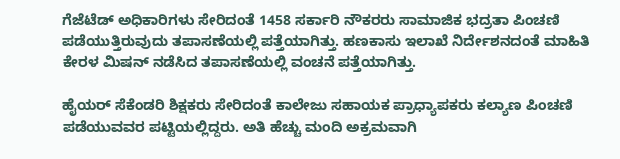ಗೆಜೆಟೆಡ್ ಅಧಿಕಾರಿಗಳು ಸೇರಿದಂತೆ 1458 ಸರ್ಕಾರಿ ನೌಕರರು ಸಾಮಾಜಿಕ ಭದ್ರತಾ ಪಿಂಚಣಿ ಪಡೆಯುತ್ತಿರುವುದು ತಪಾಸಣೆಯಲ್ಲಿ ಪತ್ತೆಯಾಗಿತ್ತು. ಹಣಕಾಸು ಇಲಾಖೆ ನಿರ್ದೇಶನದಂತೆ ಮಾಹಿತಿ ಕೇರಳ ಮಿಷನ್ ನಡೆಸಿದ ತಪಾಸಣೆಯಲ್ಲಿ ವಂಚನೆ ಪತ್ತೆಯಾಗಿತ್ತು.

ಹೈಯರ್ ಸೆಕೆಂಡರಿ ಶಿಕ್ಷಕರು ಸೇರಿದಂತೆ ಕಾಲೇಜು ಸಹಾಯಕ ಪ್ರಾಧ್ಯಾಪಕರು ಕಲ್ಯಾಣ ಪಿಂಚಣಿ ಪಡೆಯುವವರ ಪಟ್ಟಿಯಲ್ಲಿದ್ದರು. ಅತಿ ಹೆಚ್ಚು ಮಂದಿ ಅಕ್ರಮವಾಗಿ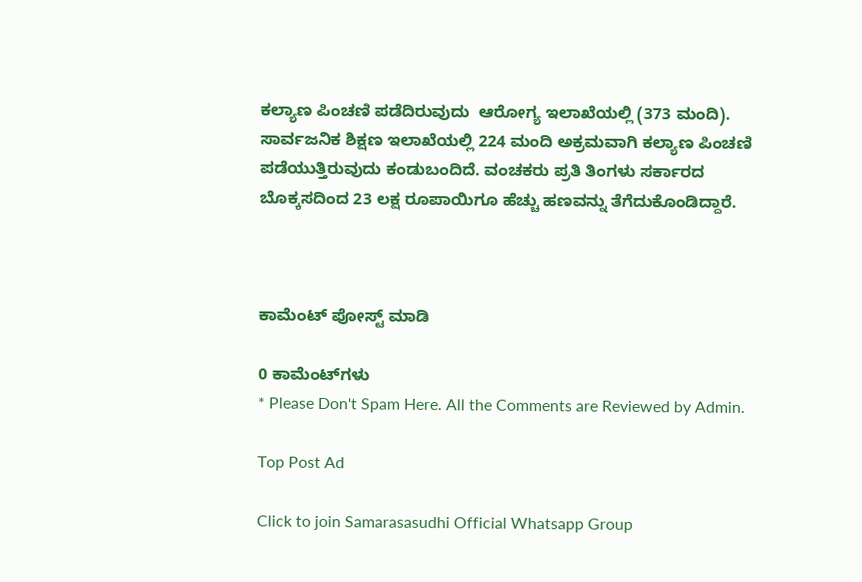ಕಲ್ಯಾಣ ಪಿಂಚಣಿ ಪಡೆದಿರುವುದು  ಆರೋಗ್ಯ ಇಲಾಖೆಯಲ್ಲಿ (373 ಮಂದಿ). ಸಾರ್ವಜನಿಕ ಶಿಕ್ಷಣ ಇಲಾಖೆಯಲ್ಲಿ 224 ಮಂದಿ ಅಕ್ರಮವಾಗಿ ಕಲ್ಯಾಣ ಪಿಂಚಣಿ ಪಡೆಯುತ್ತಿರುವುದು ಕಂಡುಬಂದಿದೆ. ವಂಚಕರು ಪ್ರತಿ ತಿಂಗಳು ಸರ್ಕಾರದ ಬೊಕ್ಕಸದಿಂದ 23 ಲಕ್ಷ ರೂಪಾಯಿಗೂ ಹೆಚ್ಚು ಹಣವನ್ನು ತೆಗೆದುಕೊಂಡಿದ್ದಾರೆ.



ಕಾಮೆಂಟ್‌‌ ಪೋಸ್ಟ್‌ ಮಾಡಿ

0 ಕಾಮೆಂಟ್‌ಗಳು
* Please Don't Spam Here. All the Comments are Reviewed by Admin.

Top Post Ad

Click to join Samarasasudhi Official Whatsapp Group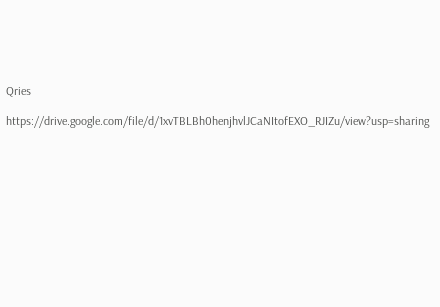Qries

https://drive.google.com/file/d/1xvTBLBh0henjhvlJCaNItofEXO_RJIZu/view?usp=sharing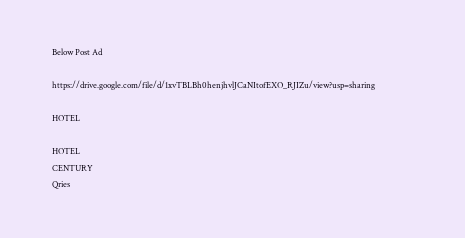Below Post Ad

https://drive.google.com/file/d/1xvTBLBh0henjhvlJCaNItofEXO_RJIZu/view?usp=sharing

HOTEL

HOTEL
CENTURY
Qries